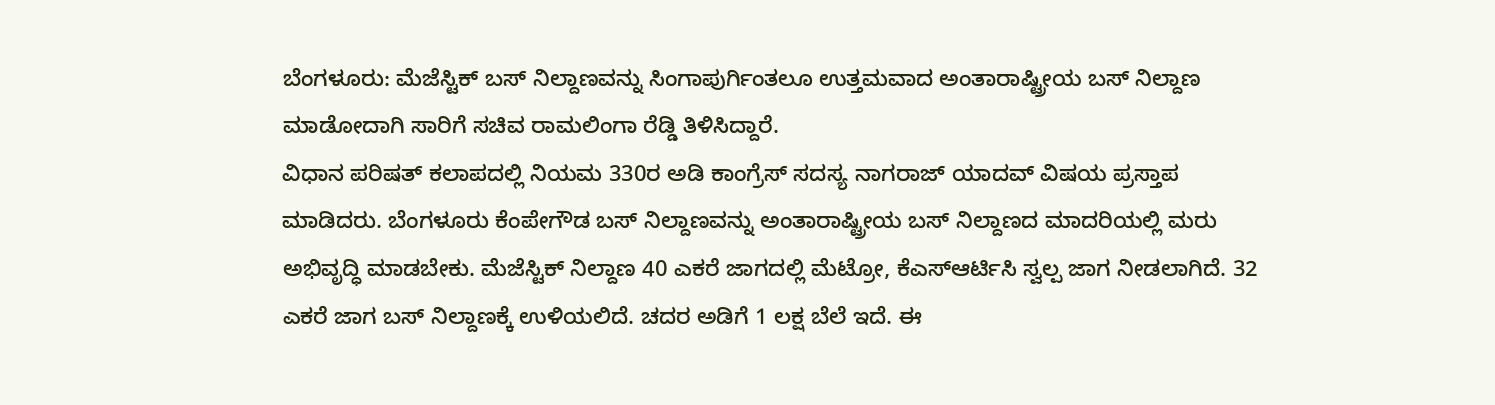ಬೆಂಗಳೂರು: ಮೆಜೆಸ್ಟಿಕ್ ಬಸ್ ನಿಲ್ದಾಣವನ್ನು ಸಿಂಗಾಪುರ್ಗಿಂತಲೂ ಉತ್ತಮವಾದ ಅಂತಾರಾಷ್ಟ್ರೀಯ ಬಸ್ ನಿಲ್ದಾಣ ಮಾಡೋದಾಗಿ ಸಾರಿಗೆ ಸಚಿವ ರಾಮಲಿಂಗಾ ರೆಡ್ಡಿ ತಿಳಿಸಿದ್ದಾರೆ.
ವಿಧಾನ ಪರಿಷತ್ ಕಲಾಪದಲ್ಲಿ ನಿಯಮ 330ರ ಅಡಿ ಕಾಂಗ್ರೆಸ್ ಸದಸ್ಯ ನಾಗರಾಜ್ ಯಾದವ್ ವಿಷಯ ಪ್ರಸ್ತಾಪ ಮಾಡಿದರು. ಬೆಂಗಳೂರು ಕೆಂಪೇಗೌಡ ಬಸ್ ನಿಲ್ದಾಣವನ್ನು ಅಂತಾರಾಷ್ಟ್ರೀಯ ಬಸ್ ನಿಲ್ದಾಣದ ಮಾದರಿಯಲ್ಲಿ ಮರು ಅಭಿವೃದ್ಧಿ ಮಾಡಬೇಕು. ಮೆಜೆಸ್ಟಿಕ್ ನಿಲ್ದಾಣ 40 ಎಕರೆ ಜಾಗದಲ್ಲಿ ಮೆಟ್ರೋ, ಕೆಎಸ್ಆರ್ಟಿಸಿ ಸ್ವಲ್ಪ ಜಾಗ ನೀಡಲಾಗಿದೆ. 32 ಎಕರೆ ಜಾಗ ಬಸ್ ನಿಲ್ದಾಣಕ್ಕೆ ಉಳಿಯಲಿದೆ. ಚದರ ಅಡಿಗೆ 1 ಲಕ್ಷ ಬೆಲೆ ಇದೆ. ಈ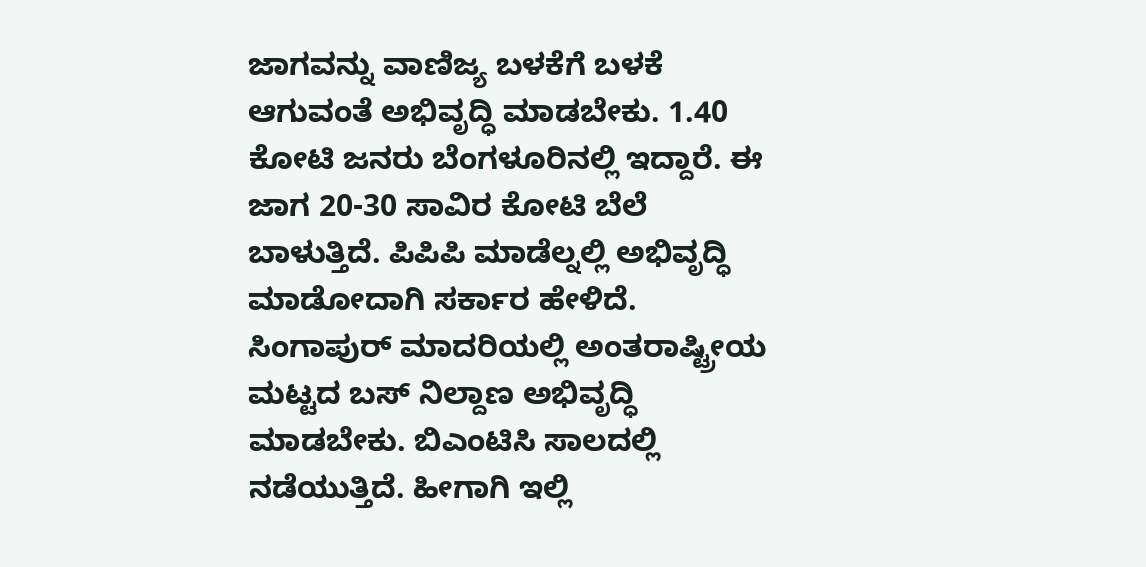ಜಾಗವನ್ನು ವಾಣಿಜ್ಯ ಬಳಕೆಗೆ ಬಳಕೆ ಆಗುವಂತೆ ಅಭಿವೃದ್ಧಿ ಮಾಡಬೇಕು. 1.40 ಕೋಟಿ ಜನರು ಬೆಂಗಳೂರಿನಲ್ಲಿ ಇದ್ದಾರೆ. ಈ ಜಾಗ 20-30 ಸಾವಿರ ಕೋಟಿ ಬೆಲೆ ಬಾಳುತ್ತಿದೆ. ಪಿಪಿಪಿ ಮಾಡೆಲ್ನಲ್ಲಿ ಅಭಿವೃದ್ಧಿ ಮಾಡೋದಾಗಿ ಸರ್ಕಾರ ಹೇಳಿದೆ. ಸಿಂಗಾಪುರ್ ಮಾದರಿಯಲ್ಲಿ ಅಂತರಾಷ್ಟ್ರೀಯ ಮಟ್ಟದ ಬಸ್ ನಿಲ್ದಾಣ ಅಭಿವೃದ್ಧಿ ಮಾಡಬೇಕು. ಬಿಎಂಟಿಸಿ ಸಾಲದಲ್ಲಿ ನಡೆಯುತ್ತಿದೆ. ಹೀಗಾಗಿ ಇಲ್ಲಿ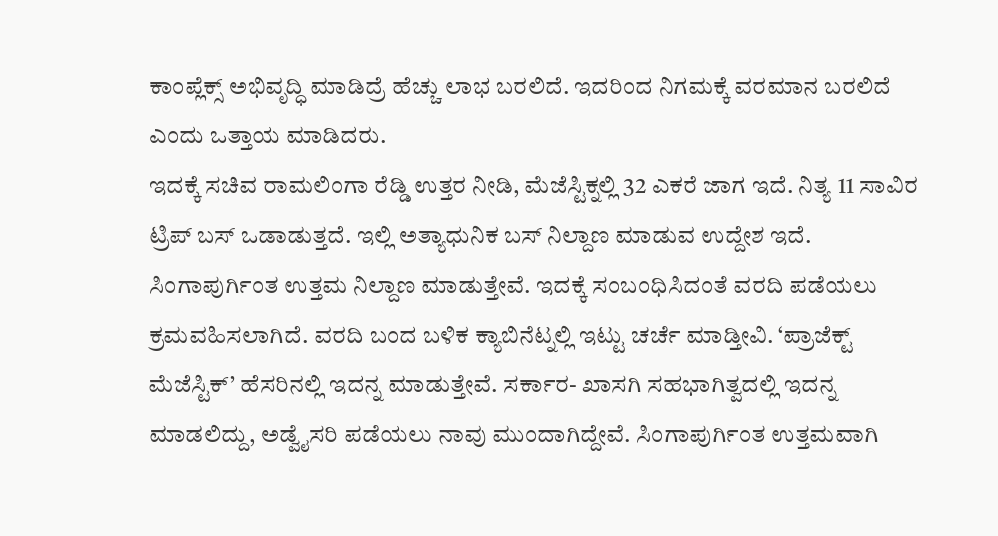ಕಾಂಪ್ಲೆಕ್ಸ್ ಅಭಿವೃದ್ಧಿ ಮಾಡಿದ್ರೆ ಹೆಚ್ಚು ಲಾಭ ಬರಲಿದೆ. ಇದರಿಂದ ನಿಗಮಕ್ಕೆ ವರಮಾನ ಬರಲಿದೆ ಎಂದು ಒತ್ತಾಯ ಮಾಡಿದರು.
ಇದಕ್ಕೆ ಸಚಿವ ರಾಮಲಿಂಗಾ ರೆಡ್ಡಿ ಉತ್ತರ ನೀಡಿ, ಮೆಜೆಸ್ಟಿಕ್ನಲ್ಲಿ 32 ಎಕರೆ ಜಾಗ ಇದೆ. ನಿತ್ಯ 11 ಸಾವಿರ ಟ್ರಿಪ್ ಬಸ್ ಒಡಾಡುತ್ತದೆ. ಇಲ್ಲಿ ಅತ್ಯಾಧುನಿಕ ಬಸ್ ನಿಲ್ದಾಣ ಮಾಡುವ ಉದ್ದೇಶ ಇದೆ. ಸಿಂಗಾಪುರ್ಗಿಂತ ಉತ್ತಮ ನಿಲ್ದಾಣ ಮಾಡುತ್ತೇವೆ. ಇದಕ್ಕೆ ಸಂಬಂಧಿಸಿದಂತೆ ವರದಿ ಪಡೆಯಲು ಕ್ರಮವಹಿಸಲಾಗಿದೆ. ವರದಿ ಬಂದ ಬಳಿಕ ಕ್ಯಾಬಿನೆಟ್ನಲ್ಲಿ ಇಟ್ಟು ಚರ್ಚೆ ಮಾಡ್ತೀವಿ. ‘ಪ್ರಾಜೆಕ್ಟ್ ಮೆಜೆಸ್ಟಿಕ್’ ಹೆಸರಿನಲ್ಲಿ ಇದನ್ನ ಮಾಡುತ್ತೇವೆ. ಸರ್ಕಾರ- ಖಾಸಗಿ ಸಹಭಾಗಿತ್ವದಲ್ಲಿ ಇದನ್ನ ಮಾಡಲಿದ್ದು, ಅಡ್ವೈಸರಿ ಪಡೆಯಲು ನಾವು ಮುಂದಾಗಿದ್ದೇವೆ. ಸಿಂಗಾಪುರ್ಗಿಂತ ಉತ್ತಮವಾಗಿ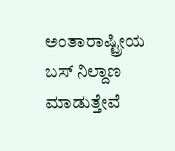ಅಂತಾರಾಷ್ಟ್ರೀಯ ಬಸ್ ನಿಲ್ದಾಣ ಮಾಡುತ್ತೇವೆ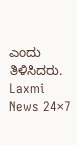ಎಂದು ತಿಳಿಸಿದರು.
Laxmi News 24×7